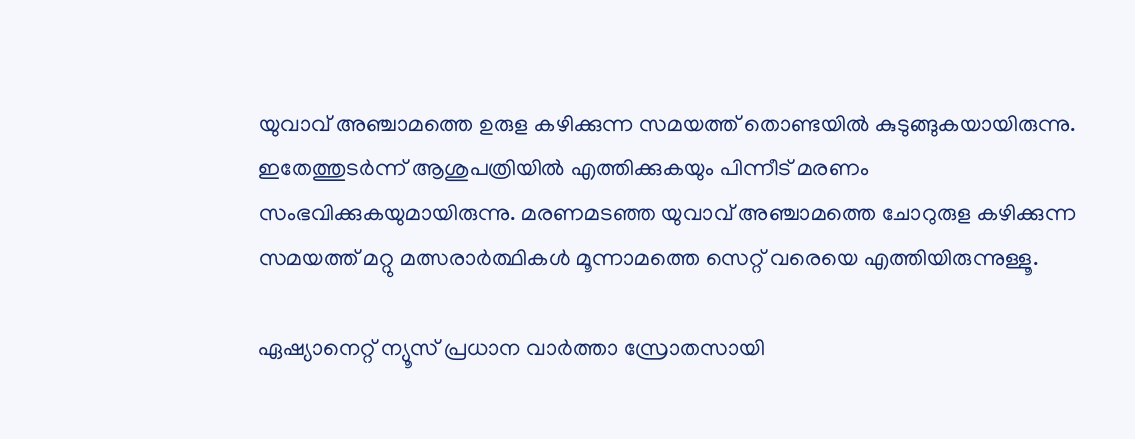യുവാവ് അഞ്ചാമത്തെ ഉരുള കഴിക്കുന്ന സമയത്ത് തൊണ്ടയില്‍ കുടുങ്ങുകയായിരുന്നു. ഇതേത്തുടര്‍ന്ന് ആശുപത്രിയില്‍ എത്തിക്കുകയും പിന്നീട് മരണം സംഭവിക്കുകയുമായിരുന്നു. മരണമടഞ്ഞ യുവാവ് അഞ്ചാമത്തെ ചോറുരുള കഴിക്കുന്ന സമയത്ത് മറ്റു മത്സരാര്‍ത്ഥികള്‍ മൂന്നാമത്തെ സെറ്റ് വരെയെ എത്തിയിരുന്നുള്ളൂ.

ഏഷ്യാനെറ്റ് ന്യൂസ് പ്രധാന വാർത്താ സ്രോതസായി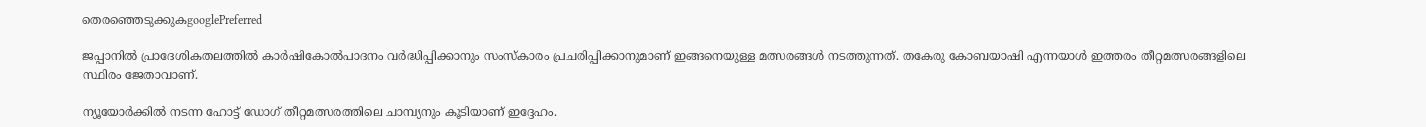തെരഞ്ഞെടുക്കുകgooglePreferred

ജപ്പാനില്‍ പ്രാദേശികതലത്തില്‍ കാര്‍ഷികോല്‍പാദനം വര്‍ദ്ധിപ്പിക്കാനും സംസ്‌കാരം പ്രചരിപ്പിക്കാനുമാണ് ഇങ്ങനെയുള്ള മത്സരങ്ങള്‍ നടത്തുന്നത്. തകേരു കോബയാഷി എന്നയാള്‍ ഇത്തരം തീറ്റമത്സരങ്ങളിലെ സ്ഥിരം ജേതാവാണ്.

ന്യൂയോര്‍ക്കില്‍ നടന്ന ഹോട്ട് ഡോഗ് തീറ്റമത്സരത്തിലെ ചാമ്പ്യനും കൂടിയാണ് ഇദ്ദേഹം.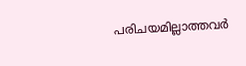പരിചയമില്ലാത്തവര്‍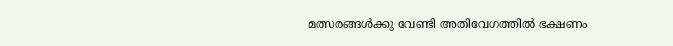മത്സരങ്ങള്‍ക്കു വേണ്ടി അതിവേഗത്തില്‍ ഭക്ഷണം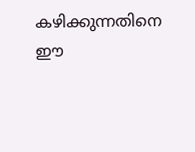കഴിക്കുന്നതിനെ ഈ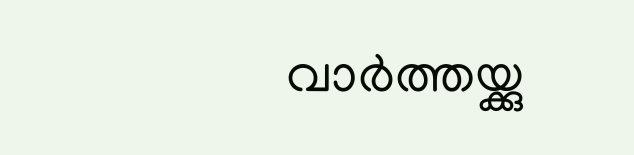വാര്‍ത്തയ്ക്കു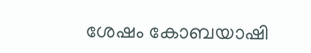ശേഷം കോബയാഷി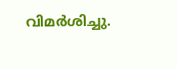വിമര്‍ശിച്ചു.